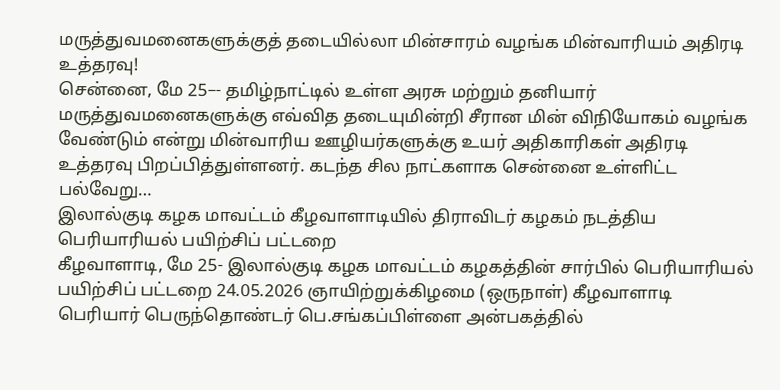மருத்துவமனைகளுக்குத் தடையில்லா மின்சாரம் வழங்க மின்வாரியம் அதிரடி உத்தரவு!
சென்னை, மே 25–- தமிழ்நாட்டில் உள்ள அரசு மற்றும் தனியார் மருத்துவமனைகளுக்கு எவ்வித தடையுமின்றி சீரான மின் விநியோகம் வழங்க வேண்டும் என்று மின்வாரிய ஊழியர்களுக்கு உயர் அதிகாரிகள் அதிரடி உத்தரவு பிறப்பித்துள்ளனர். கடந்த சில நாட்களாக சென்னை உள்ளிட்ட பல்வேறு…
இலால்குடி கழக மாவட்டம் கீழவாளாடியில் திராவிடர் கழகம் நடத்திய பெரியாரியல் பயிற்சிப் பட்டறை
கீழவாளாடி, மே 25- இலால்குடி கழக மாவட்டம் கழகத்தின் சார்பில் பெரியாரியல் பயிற்சிப் பட்டறை 24.05.2026 ஞாயிற்றுக்கிழமை (ஒருநாள்) கீழவாளாடி பெரியார் பெருந்தொண்டர் பெ.சங்கப்பிள்ளை அன்பகத்தில்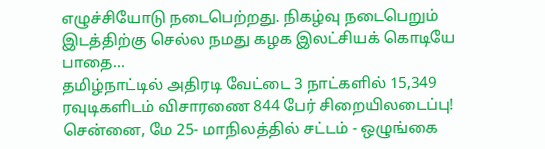எழுச்சியோடு நடைபெற்றது. நிகழ்வு நடைபெறும் இடத்திற்கு செல்ல நமது கழக இலட்சியக் கொடியே பாதை…
தமிழ்நாட்டில் அதிரடி வேட்டை 3 நாட்களில் 15,349 ரவுடிகளிடம் விசாரணை 844 பேர் சிறையிலடைப்பு!
சென்னை, மே 25- மாநிலத்தில் சட்டம் - ஒழுங்கை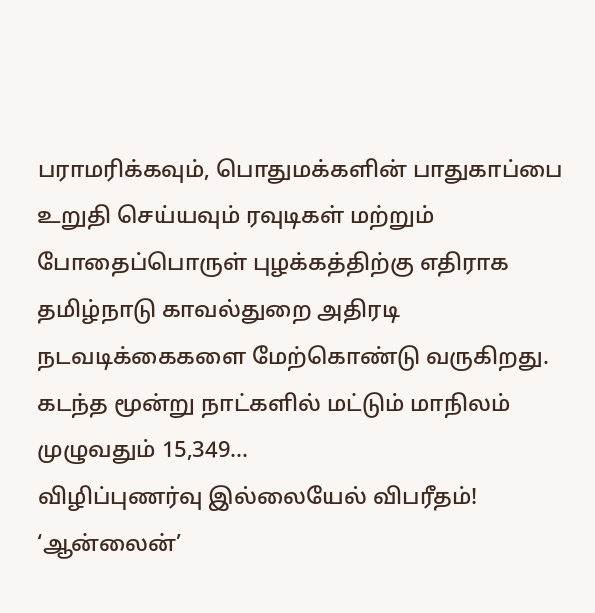பராமரிக்கவும், பொதுமக்களின் பாதுகாப்பை உறுதி செய்யவும் ரவுடிகள் மற்றும் போதைப்பொருள் புழக்கத்திற்கு எதிராக தமிழ்நாடு காவல்துறை அதிரடி நடவடிக்கைகளை மேற்கொண்டு வருகிறது. கடந்த மூன்று நாட்களில் மட்டும் மாநிலம் முழுவதும் 15,349…
விழிப்புணர்வு இல்லையேல் விபரீதம்! ‘ஆன்லைன்’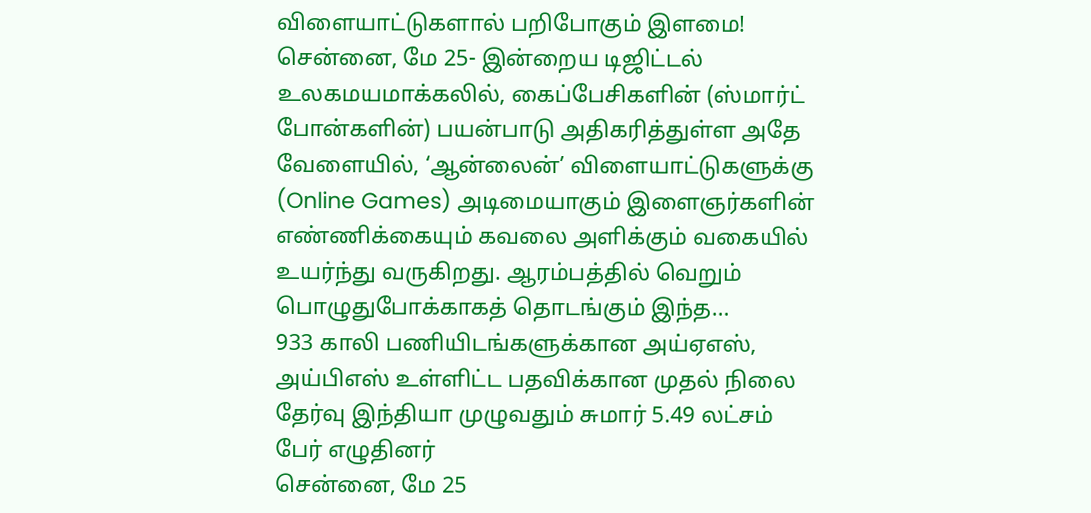விளையாட்டுகளால் பறிபோகும் இளமை!
சென்னை, மே 25- இன்றைய டிஜிட்டல் உலகமயமாக்கலில், கைப்பேசிகளின் (ஸ்மார்ட் போன்களின்) பயன்பாடு அதிகரித்துள்ள அதே வேளையில், ‘ஆன்லைன்’ விளையாட்டுகளுக்கு (Online Games) அடிமையாகும் இளைஞர்களின் எண்ணிக்கையும் கவலை அளிக்கும் வகையில் உயர்ந்து வருகிறது. ஆரம்பத்தில் வெறும் பொழுதுபோக்காகத் தொடங்கும் இந்த…
933 காலி பணியிடங்களுக்கான அய்ஏஎஸ், அய்பிஎஸ் உள்ளிட்ட பதவிக்கான முதல் நிலை தேர்வு இந்தியா முழுவதும் சுமார் 5.49 லட்சம் பேர் எழுதினர்
சென்னை, மே 25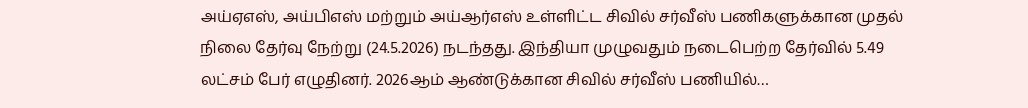அய்ஏஎஸ், அய்பிஎஸ் மற்றும் அய்ஆர்எஸ் உள்ளிட்ட சிவில் சர்வீஸ் பணிகளுக்கான முதல் நிலை தேர்வு நேற்று (24.5.2026) நடந்தது. இந்தியா முழுவதும் நடைபெற்ற தேர்வில் 5.49 லட்சம் பேர் எழுதினர். 2026ஆம் ஆண்டுக்கான சிவில் சர்வீஸ் பணியில்…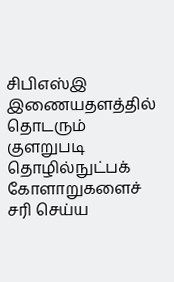சிபிஎஸ்இ இணையதளத்தில் தொடரும் குளறுபடி தொழில்நுட்பக் கோளாறுகளைச் சரி செய்ய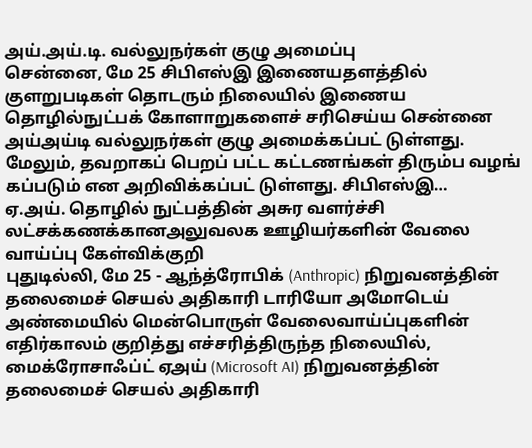அய்.அய்.டி. வல்லுநர்கள் குழு அமைப்பு
சென்னை, மே 25 சிபிஎஸ்இ இணையதளத்தில் குளறுபடிகள் தொடரும் நிலையில் இணைய தொழில்நுட்பக் கோளாறுகளைச் சரிசெய்ய சென்னை அய்அய்டி வல்லுநர்கள் குழு அமைக்கப்பட் டுள்ளது. மேலும், தவறாகப் பெறப் பட்ட கட்டணங்கள் திரும்ப வழங் கப்படும் என அறிவிக்கப்பட் டுள்ளது. சிபிஎஸ்இ…
ஏ.அய். தொழில் நுட்பத்தின் அசுர வளர்ச்சி லட்சக்கணக்கானஅலுவலக ஊழியர்களின் வேலை வாய்ப்பு கேள்விக்குறி
புதுடில்லி, மே 25 - ஆந்த்ரோபிக் (Anthropic) நிறுவனத்தின் தலைமைச் செயல் அதிகாரி டாரியோ அமோடெய் அண்மையில் மென்பொருள் வேலைவாய்ப்புகளின் எதிர்காலம் குறித்து எச்சரித்திருந்த நிலையில், மைக்ரோசாஃப்ட் ஏஅய் (Microsoft AI) நிறுவனத்தின் தலைமைச் செயல் அதிகாரி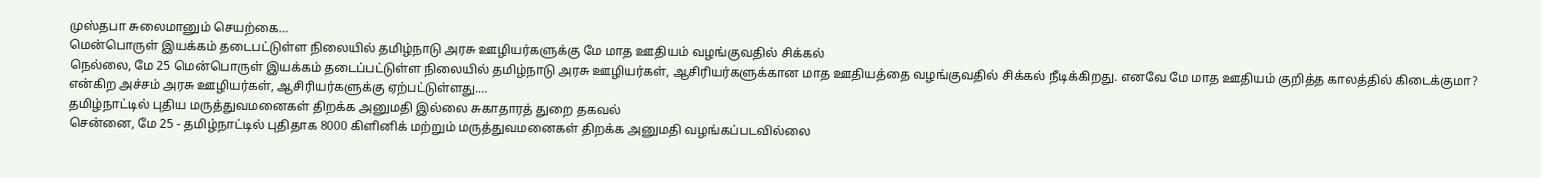முஸ்தபா சுலைமானும் செயற்கை…
மென்பொருள் இயக்கம் தடைபட்டுள்ள நிலையில் தமிழ்நாடு அரசு ஊழியர்களுக்கு மே மாத ஊதியம் வழங்குவதில் சிக்கல்
நெல்லை, மே 25 மென்பொருள் இயக்கம் தடைப்பட்டுள்ள நிலையில் தமிழ்நாடு அரசு ஊழியர்கள், ஆசிரியர்களுக்கான மாத ஊதியத்தை வழங்குவதில் சிக்கல் நீடிக்கிறது. எனவே மே மாத ஊதியம் குறித்த காலத்தில் கிடைக்குமா? என்கிற அச்சம் அரசு ஊழியர்கள், ஆசிரியர்களுக்கு ஏற்பட்டுள்ளது.…
தமிழ்நாட்டில் புதிய மருத்துவமனைகள் திறக்க அனுமதி இல்லை சுகாதாரத் துறை தகவல்
சென்னை, மே 25 - தமிழ்நாட்டில் புதிதாக 8000 கிளினிக் மற்றும் மருத்துவமனைகள் திறக்க அனுமதி வழங்கப்படவில்லை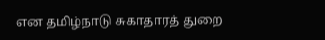என தமிழ்நாடு சுகாதாரத் துறை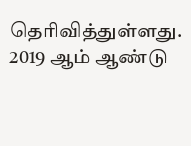தெரிவித்துள்ளது. 2019 ஆம் ஆண்டு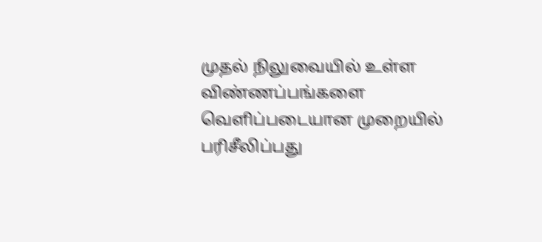முதல் நிலுவையில் உள்ள விண்ணப்பங்களை வெளிப்படையான முறையில் பரிசீலிப்பது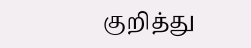குறித்து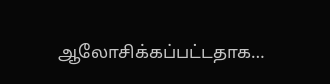ஆலோசிக்கப்பட்டதாக…